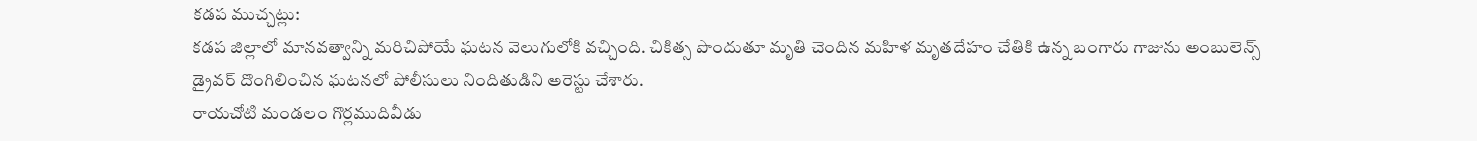కడప ముచ్చట్లు:
కడప జిల్లాలో మానవత్వాన్ని మరిచిపోయే ఘటన వెలుగులోకి వచ్చింది. చికిత్స పొందుతూ మృతి చెందిన మహిళ మృతదేహం చేతికి ఉన్న బంగారు గాజును అంబులెన్స్ డ్రైవర్ దొంగిలించిన ఘటనలో పోలీసులు నిందితుడిని అరెస్టు చేశారు.
రాయచోటి మండలం గొర్లముదివీడు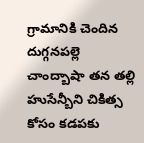గ్రామానికి చెందిన దుగ్గనపల్లె చాంద్బాషా తన తల్లి హుసేన్బీని చికిత్స కోసం కడపకు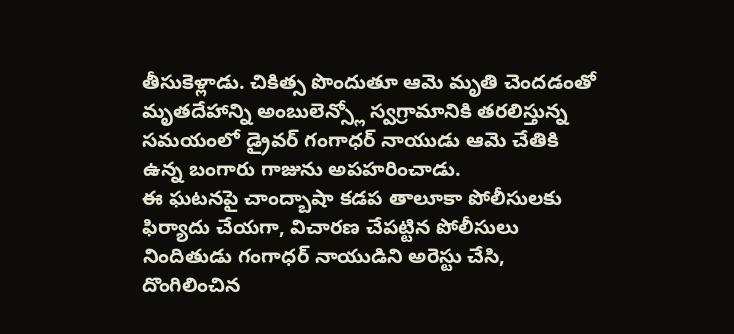తీసుకెళ్లాడు. చికిత్స పొందుతూ ఆమె మృతి చెందడంతో మృతదేహాన్ని అంబులెన్స్లో స్వగ్రామానికి తరలిస్తున్న సమయంలో డ్రైవర్ గంగాధర్ నాయుడు ఆమె చేతికి ఉన్న బంగారు గాజును అపహరించాడు.
ఈ ఘటనపై చాంద్బాషా కడప తాలూకా పోలీసులకు ఫిర్యాదు చేయగా, విచారణ చేపట్టిన పోలీసులు నిందితుడు గంగాధర్ నాయుడిని అరెస్టు చేసి, దొంగిలించిన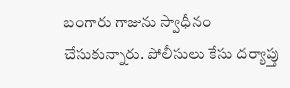బంగారు గాజును స్వాధీనం చేసుకున్నారు. పోలీసులు కేసు దర్యాప్తు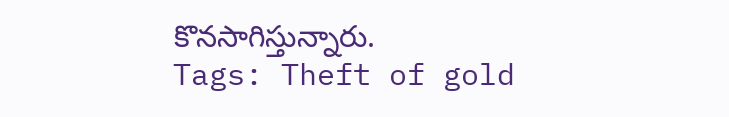కొనసాగిస్తున్నారు.
Tags: Theft of gold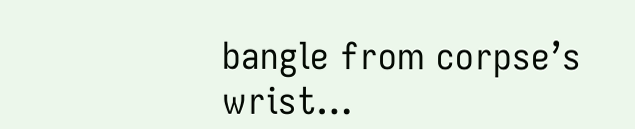bangle from corpse’s wrist…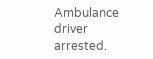Ambulance driver arrested.